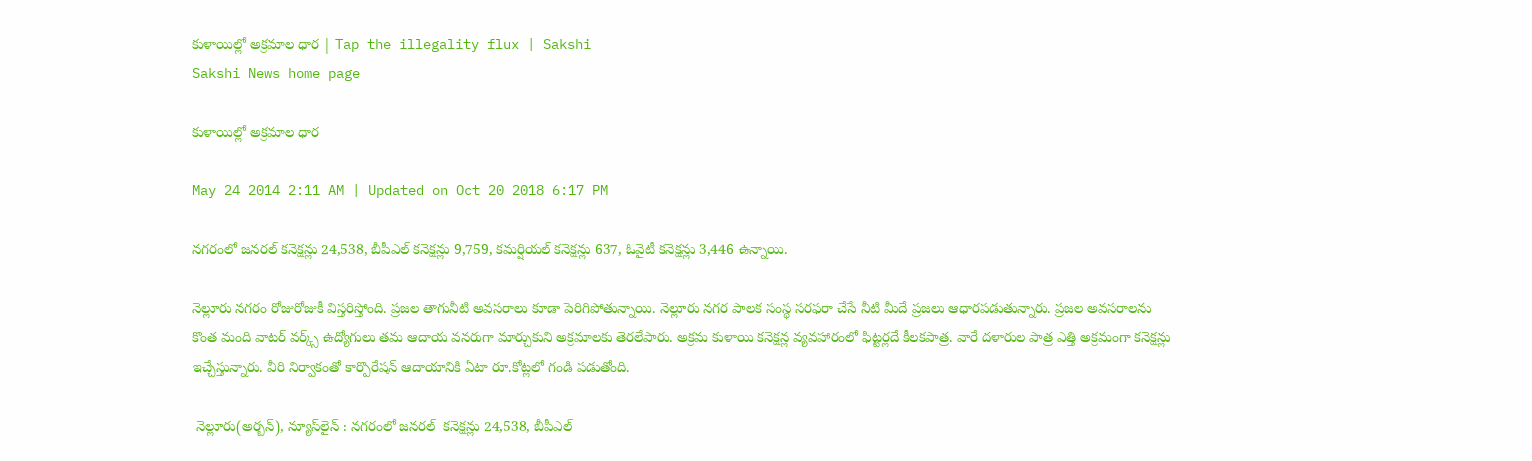కుళాయిల్లో అక్రమాల ధార | Tap the illegality flux | Sakshi
Sakshi News home page

కుళాయిల్లో అక్రమాల ధార

May 24 2014 2:11 AM | Updated on Oct 20 2018 6:17 PM

నగరంలో జనరల్ కనెక్షన్లు 24,538, బీపీఎల్ కనెక్షన్లు 9,759, కమర్షియల్ కనెక్షన్లు 637, ఓవైటీ కనెక్షన్లు 3,446 ఉన్నాయి.

నెల్లూరు నగరం రోజురోజుకీ విస్తరిస్తోంది. ప్రజల తాగునీటి అవసరాలు కూడా పెరిగిపోతున్నాయి. నెల్లూరు నగర పాలక సంస్థ సరఫరా చేసే నీటి మీదే ప్రజలు ఆధారపడుతున్నారు. ప్రజల అవసరాలను కొంత మంది వాటర్ వర్క్స్ ఉద్యోగులు తమ ఆదాయ వనరుగా మార్చుకుని అక్రమాలకు తెరలేపారు. అక్రమ కుళాయి కనెక్షన్ల వ్యవహారంలో ఫిట్టర్లదే కీలకపాత్ర. వారే దళారుల పాత్ర ఎత్తి అక్రమంగా కనెక్షన్లు ఇచ్చేస్తున్నారు. వీరి నిర్వాకంతో కార్పొరేషన్ ఆదాయానికి ఏటా రూ.కోట్లలో గండి పడుతోంది.

 నెల్లూరు(అర్బన్), న్యూస్‌లైన్ : నగరంలో జనరల్  కనెక్షన్లు 24,538, బీపీఎల్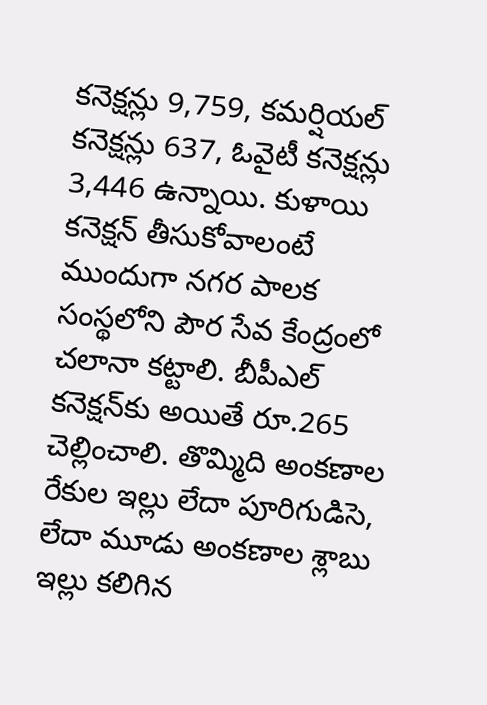కనెక్షన్లు 9,759, కమర్షియల్ కనెక్షన్లు 637, ఓవైటీ కనెక్షన్లు 3,446 ఉన్నాయి. కుళాయి కనెక్షన్ తీసుకోవాలంటే ముందుగా నగర పాలక సంస్థలోని పౌర సేవ కేంద్రంలో చలానా కట్టాలి. బీపీఎల్ కనెక్షన్‌కు అయితే రూ.265 చెల్లించాలి. తొమ్మిది అంకణాల రేకుల ఇల్లు లేదా పూరిగుడిసె, లేదా మూడు అంకణాల శ్లాబు ఇల్లు కలిగిన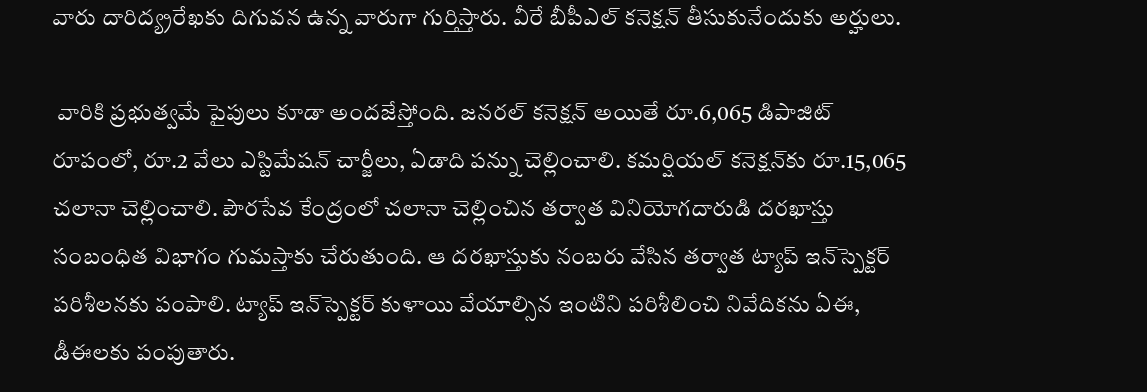వారు దారిద్య్రరేఖకు దిగువన ఉన్న వారుగా గుర్తిస్తారు. వీరే బీపీఎల్ కనెక్షన్ తీసుకునేందుకు అర్హులు.

 వారికి ప్రభుత్వమే పైపులు కూడా అందజేస్తోంది. జనరల్ కనెక్షన్ అయితే రూ.6,065 డిపాజిట్ రూపంలో, రూ.2 వేలు ఎస్టిమేషన్ చార్జీలు, ఏడాది పన్ను చెల్లించాలి. కమర్షియల్ కనెక్షన్‌కు రూ.15,065 చలానా చెల్లించాలి. పౌరసేవ కేంద్రంలో చలానా చెల్లించిన తర్వాత వినియోగదారుడి దరఖాస్తు సంబంధిత విభాగం గుమస్తాకు చేరుతుంది. ఆ దరఖాస్తుకు నంబరు వేసిన తర్వాత ట్యాప్ ఇన్‌స్పెక్టర్ పరిశీలనకు పంపాలి. ట్యాప్ ఇన్‌స్పెక్టర్ కుళాయి వేయాల్సిన ఇంటిని పరిశీలించి నివేదికను ఏఈ, డీఈలకు పంపుతారు.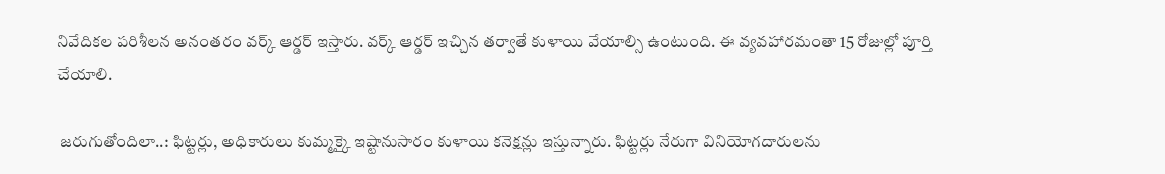నివేదికల పరిశీలన అనంతరం వర్క్ ఆర్డర్ ఇస్తారు. వర్క్ ఆర్డర్ ఇచ్చిన తర్వాతే కుళాయి వేయాల్సి ఉంటుంది. ఈ వ్యవహారమంతా 15 రోజుల్లో పూర్తి చేయాలి.

 జరుగుతోందిలా..: ఫిట్టర్లు, అధికారులు కుమ్మక్కై ఇష్టానుసారం కుళాయి కనెక్షన్లు ఇస్తున్నారు. ఫిట్టర్లు నేరుగా వినియోగదారులను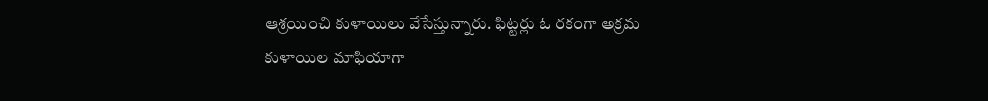ఆశ్రయించి కుళాయిలు వేసేస్తున్నారు. ఫిట్టర్లు ఓ రకంగా అక్రమ కుళాయిల మాఫియాగా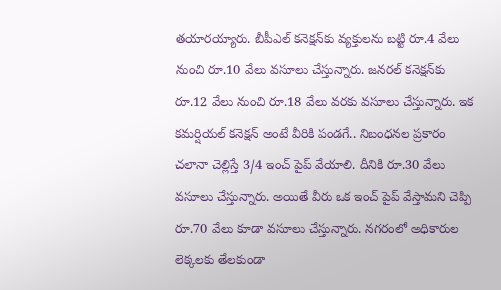తయారయ్యారు. బీపీఎల్ కనెక్షన్‌కు వ్యక్తులను బట్టి రూ.4 వేలు నుంచి రూ.10 వేలు వసూలు చేస్తున్నారు. జనరల్ కనెక్షన్‌కు రూ.12 వేలు నుంచి రూ.18 వేలు వరకు వసూలు చేస్తున్నారు. ఇక కమర్షియల్ కనెక్షన్ అంటే వీరికి పండగే.. నిబంధనల ప్రకారం చలానా చెల్లిస్తే 3/4 ఇంచ్ పైప్ వేయాలి. దీనికి రూ.30 వేలు వసూలు చేస్తున్నారు. అయితే వీరు ఒక ఇంచ్ పైప్ వేస్తామని చెప్పి రూ.70 వేలు కూడా వసూలు చేస్తున్నారు. నగరంలో అధికారుల లెక్కలకు తేలకుండా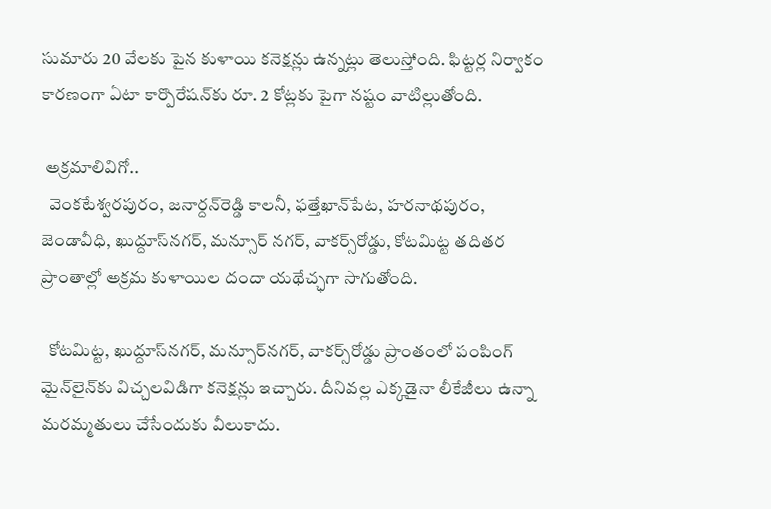సుమారు 20 వేలకు పైన కుళాయి కనెక్షన్లు ఉన్నట్లు తెలుస్తోంది. ఫిట్టర్ల నిర్వాకం కారణంగా ఏటా కార్పొరేషన్‌కు రూ. 2 కోట్లకు పైగా నష్టం వాటిల్లుతోంది.

 అక్రమాలివిగో..
  వెంకటేశ్వరపురం, జనార్దన్‌రెడ్డి కాలనీ, ఫత్తేఖాన్‌పేట, హరనాథపురం, జెండావీధి, ఖుద్దూస్‌నగర్, మన్సూర్ నగర్, వాకర్స్‌రోడ్డు, కోటమిట్ట తదితర ప్రాంతాల్లో అక్రమ కుళాయిల దందా యథేచ్ఛగా సాగుతోంది.

  కోటమిట్ట, ఖుద్దూస్‌నగర్, మన్సూర్‌నగర్, వాకర్స్‌రోడ్డు ప్రాంతంలో పంపింగ్ మైన్‌లైన్‌కు విచ్చలవిడిగా కనెక్షన్లు ఇచ్చారు. దీనివల్ల ఎక్కడైనా లీకేజీలు ఉన్నా మరమ్మతులు చేసేందుకు వీలుకాదు.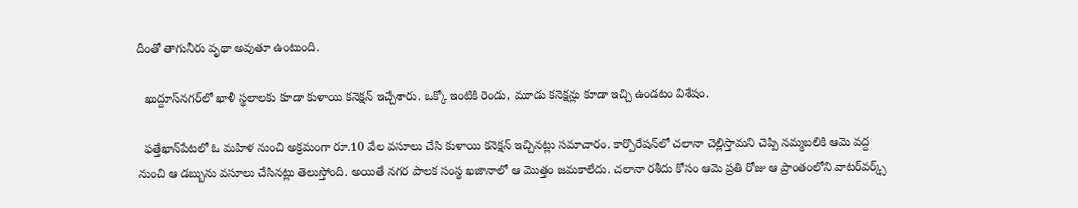దీంతో తాగునీరు వృథా అవుతూ ఉంటుంది.

  ఖుద్దూస్‌నగర్‌లో ఖాళీ స్థలాలకు కూడా కుళాయి కనెక్షన్ ఇచ్చేశారు. ఒక్కో ఇంటికి రెండు, మూడు కనెక్షన్లు కూడా ఇచ్చి ఉండటం విశేషం.

  ఫత్తేఖాన్‌పేటలో ఓ మహిళ నుంచి అక్రమంగా రూ.10 వేల వసూలు చేసి కుళాయి కనెక్షన్ ఇచ్చినట్లు సమాచారం. కార్పొరేషన్‌లో చలానా చెల్లిస్తామని చెప్పి నమ్మబలికి ఆమె వద్ద నుంచి ఆ డబ్బును వసూలు చేసినట్లు తెలుస్తోంది. అయితే నగర పాలక సంస్థ ఖజానాలో ఆ మొత్తం జమకాలేదు. చలానా రశీదు కోసం ఆమె ప్రతి రోజు ఆ ప్రాంతంలోని వాటర్‌వర్క్స్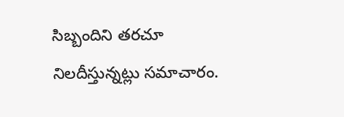సిబ్బందిని తరచూ నిలదీస్తున్నట్లు సమాచారం.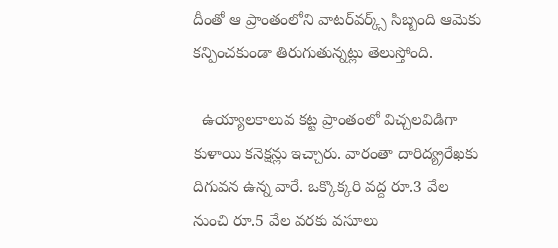దీంతో ఆ ప్రాంతంలోని వాటర్‌వర్క్స్ సిబ్బంది ఆమెకు కన్పించకుండా తిరుగుతున్నట్లు తెలుస్తోంది.

  ఉయ్యాలకాలువ కట్ట ప్రాంతంలో విచ్చలవిడిగా కుళాయి కనెక్షన్లు ఇచ్చారు. వారంతా దారిద్య్రరేఖకు దిగువన ఉన్న వారే. ఒక్కొక్కరి వద్ద రూ.3 వేల నుంచి రూ.5 వేల వరకు వసూలు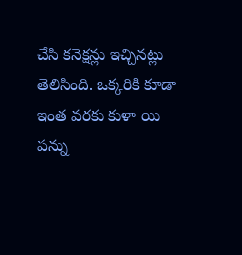చేసి కనెక్షన్లు ఇచ్చినట్లు తెలిసింది. ఒక్కరికి కూడా ఇంత వరకు కుళా యి పన్ను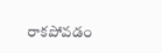రాకపోవడం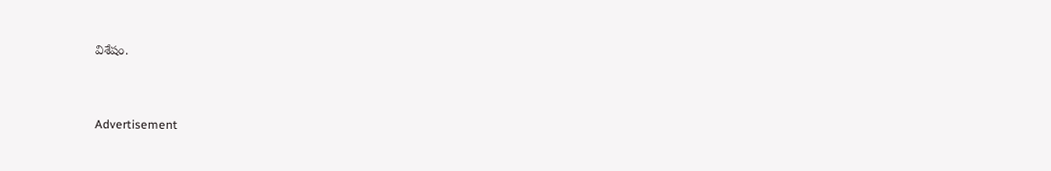విశేషం.


Advertisement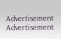Advertisement
Advertisement